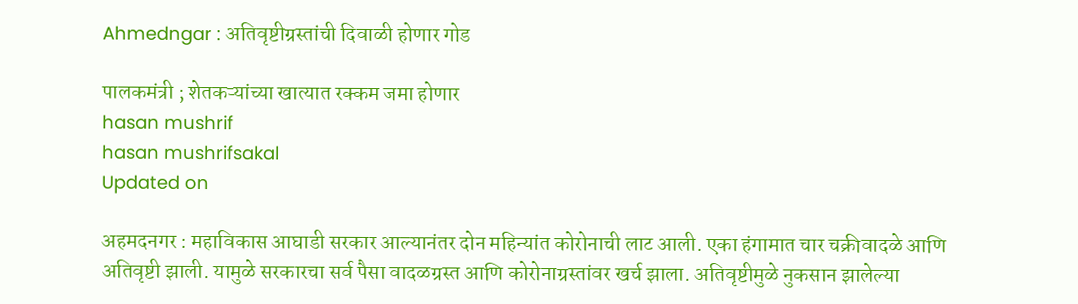Ahmedngar : अतिवृष्टीग्रस्तांची दिवाळी होणार गोड

पालकमंत्री ; शेतकऱ्यांच्या खात्यात रक्कम जमा होणार
hasan mushrif
hasan mushrifsakal
Updated on

अहमदनगर : महाविकास आघाडी सरकार आल्यानंतर दोन महिन्यांत कोरोनाची लाट आली. एका हंगामात चार चक्रीवादळे आणि अतिवृष्टी झाली. यामुळे सरकारचा सर्व पैसा वादळग्रस्त आणि कोरोनाग्रस्तांवर खर्च झाला. अतिवृष्टीमुळे नुकसान झालेल्या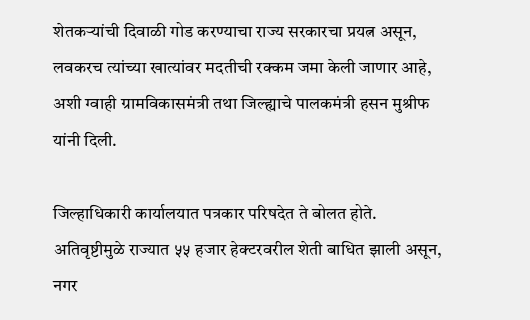शेतकऱ्यांची दिवाळी गोड करण्याचा राज्य सरकारचा प्रयत्न असून, लवकरच त्यांच्या खात्यांवर मदतीची रक्कम जमा केली जाणार आहे, अशी ग्वाही ग्रामविकासमंत्री तथा जिल्ह्याचे पालकमंत्री हसन मुश्रीफ यांनी दिली.

जिल्हाधिकारी कार्यालयात पत्रकार परिषदेत ते बोलत होते. अतिवृष्टीमुळे राज्यात ५५ हजार हेक्‍टरवरील शेती बाधित झाली असून, नगर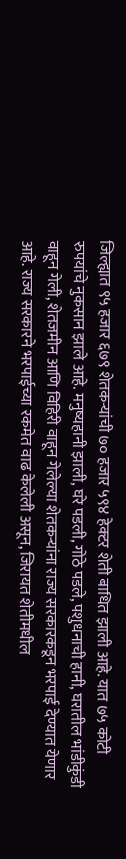जिल्ह्यात ९५ हजार ६७९ शेतकऱ्यांची ७० हजार ५९४ हेक्टर शेती बाधित झाली आहे. यात ७५ कोटी रुपयांचे नुकसान झाले आहे. मनुष्यहानी झाली, घरे पडली, गोठे पडले, पशुधनाची हानी, घरातील भांडीकुंडी वाहून गेली, शेतजमीन आणि विहिरी वाहून गेलेल्या शेतकऱ्यांना राज्य सरकारकडून भरपाई देण्यात येणार आहे. राज्य सरकारने भरपाईच्या रकमेत वाढ केलेली असून, जिरायत शेतीमधील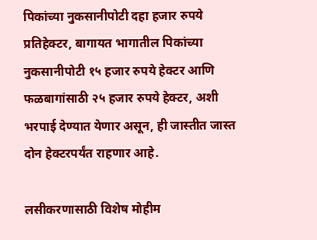पिकांच्या नुकसानीपोटी दहा हजार रुपये प्रतिहेक्‍टर, बागायत भागातील पिकांच्या नुकसानीपोटी १५ हजार रुपये हेक्‍टर आणि फळबागांसाठी २५ हजार रुपये हेक्‍टर, अशी भरपाई देण्यात येणार असून, ही जास्तीत जास्त दोन हेक्‍टरपर्यंत राहणार आहे.

लसीकरणासाठी विशेष मोहीम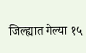जिल्ह्यात गेल्या १५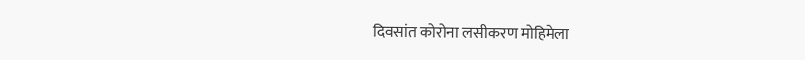दिवसांत कोरोना लसीकरण मोहिमेला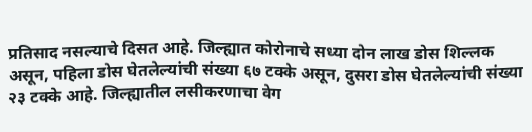प्रतिसाद नसल्याचे दिसत आहे. जिल्ह्यात कोरोनाचे सध्या दोन लाख डोस शिल्लक असून, पहिला डोस घेतलेल्यांची संख्या ६७ टक्के असून, दुसरा डोस घेतलेल्यांची संख्या २३ टक्के आहे. जिल्ह्यातील लसीकरणाचा वेग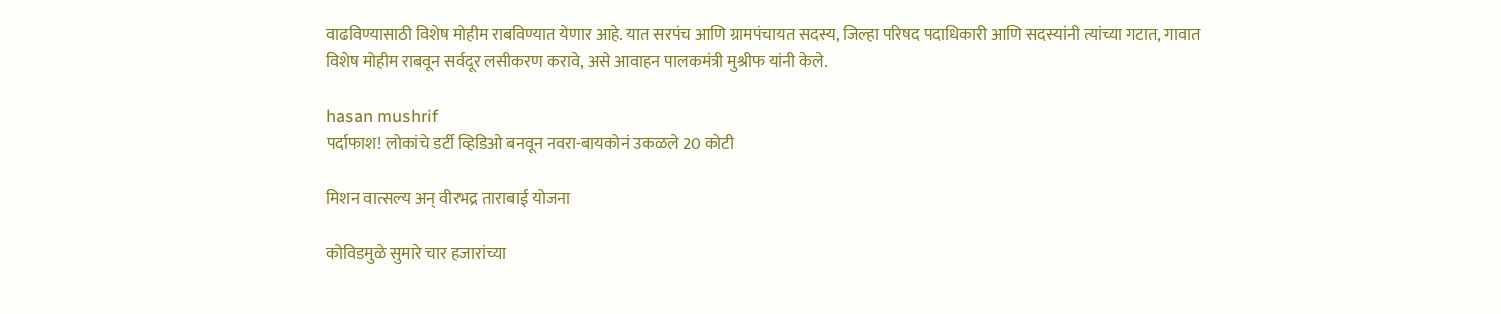वाढविण्यासाठी विशेष मोहीम राबविण्यात येणार आहे. यात सरपंच आणि ग्रामपंचायत सदस्य, जिल्हा परिषद पदाधिकारी आणि सदस्यांनी त्यांच्या गटात, गावात विशेष मोहीम राबवून सर्वदूर लसीकरण करावे, असे आवाहन पालकमंत्री मुश्रीफ यांनी केले.

hasan mushrif
पर्दाफाश! लोकांचे डर्टी व्हिडिओ बनवून नवरा-बायकोनं उकळले 20 कोटी

मिशन वात्सल्य अन्‌ वीरभद्र ताराबाई योजना

कोविडमुळे सुमारे चार हजारांच्या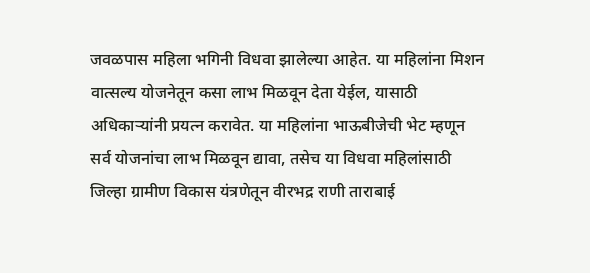जवळपास महिला भगिनी विधवा झालेल्या आहेत. या महिलांना मिशन वात्सल्य योजनेतून कसा लाभ मिळवून देता येईल, यासाठी अधिकाऱ्यांनी प्रयत्न करावेत. या महिलांना भाऊबीजेची भेट म्हणून सर्व योजनांचा लाभ मिळवून द्यावा, तसेच या विधवा महिलांसाठी जिल्हा ग्रामीण विकास यंत्रणेतून वीरभद्र राणी ताराबाई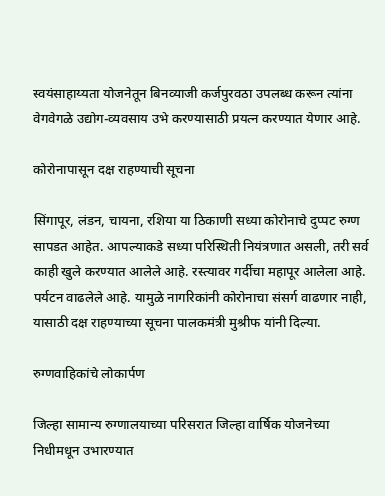स्वयंसाहाय्यता योजनेतून बिनव्याजी कर्जपुरवठा उपलब्ध करून त्यांना वेगवेगळे उद्योग-व्यवसाय उभे करण्यासाठी प्रयत्न करण्यात येणार आहे.

कोरोनापासून दक्ष राहण्याची सूचना

सिंगापूर, लंडन, चायना, रशिया या ठिकाणी सध्या कोरोनाचे दुप्पट रुग्ण सापडत आहेत. आपल्याकडे सध्या परिस्थिती नियंत्रणात असली, तरी सर्व काही खुले करण्यात आलेले आहे. रस्त्यावर गर्दीचा महापूर आलेला आहे. पर्यटन वाढलेले आहे. यामुळे नागरिकांनी कोरोनाचा संसर्ग वाढणार नाही, यासाठी दक्ष राहण्याच्या सूचना पालकमंत्री मुश्रीफ यांनी दिल्या.

रुग्णवाहिकांचे लोकार्पण

जिल्हा सामान्य रुग्णालयाच्या परिसरात जिल्हा वार्षिक योजनेच्या निधीमधून उभारण्यात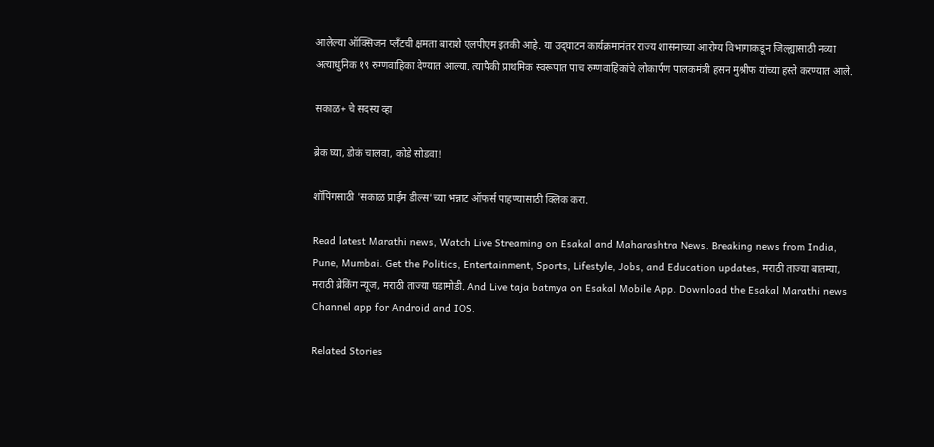आलेल्या ऑक्सिजन प्लँटची क्षमता बाराशे एलपीएम इतकी आहे. या उद्‌घाटन कार्यक्रमानंतर राज्य शासनाच्या आरोग्य विभागाकडून जिल्ह्यासाठी नव्या अत्याधुनिक १९ रुग्णवाहिका देण्यात आल्या. त्यापैकी प्राथमिक स्वरूपात पाच रुग्णवाहिकांचे लोकार्पण पालकमंत्री हसन मुश्रीफ यांच्या हस्ते करण्यात आले.

सकाळ+ चे सदस्य व्हा

ब्रेक घ्या, डोकं चालवा, कोडे सोडवा!

शॉपिंगसाठी 'सकाळ प्राईम डील्स'च्या भन्नाट ऑफर्स पाहण्यासाठी क्लिक करा.

Read latest Marathi news, Watch Live Streaming on Esakal and Maharashtra News. Breaking news from India, Pune, Mumbai. Get the Politics, Entertainment, Sports, Lifestyle, Jobs, and Education updates, मराठी ताज्या बातम्या, मराठी ब्रेकिंग न्यूज, मराठी ताज्या घडामोडी. And Live taja batmya on Esakal Mobile App. Download the Esakal Marathi news Channel app for Android and IOS.

Related Stories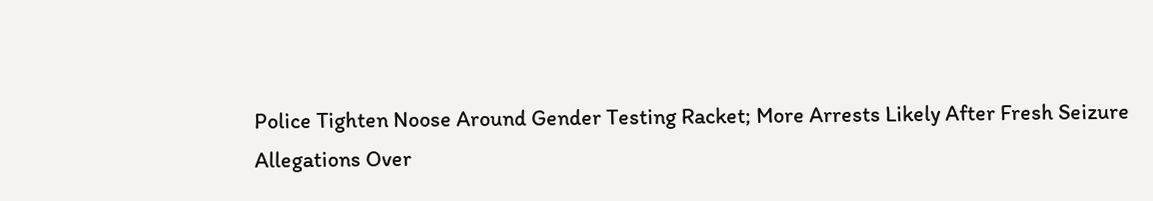Police Tighten Noose Around Gender Testing Racket; More Arrests Likely After Fresh Seizure
Allegations Over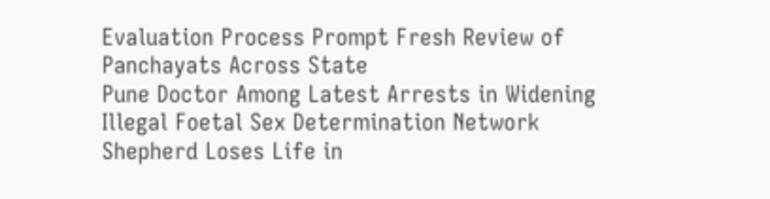Evaluation Process Prompt Fresh Review of Panchayats Across State
Pune Doctor Among Latest Arrests in Widening Illegal Foetal Sex Determination Network
Shepherd Loses Life in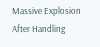Massive Explosion After Handling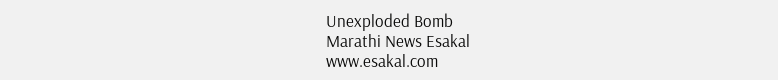Unexploded Bomb
Marathi News Esakal
www.esakal.com